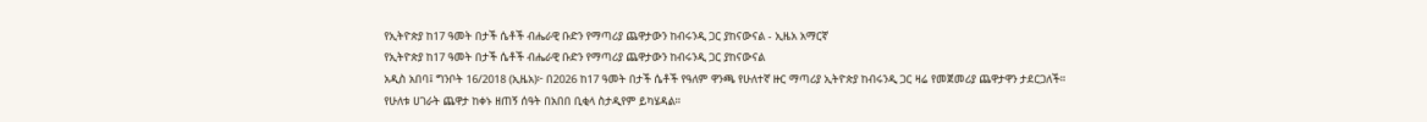የኢትዮጵያ ከ17 ዓመት በታች ሴቶች ብሔራዊ ቡድን የማጣሪያ ጨዋታውን ከብሩንዲ ጋር ያከናውናል - ኢዜአ አማርኛ
የኢትዮጵያ ከ17 ዓመት በታች ሴቶች ብሔራዊ ቡድን የማጣሪያ ጨዋታውን ከብሩንዲ ጋር ያከናውናል
አዲስ አበባ፤ ግንቦት 16/2018 (ኢዜአ)፦ በ2026 ከ17 ዓመት በታች ሴቶች የዓለም ዋንጫ የሁለተኛ ዙር ማጣሪያ ኢትዮጵያ ከብሩንዲ ጋር ዛሬ የመጀመሪያ ጨዋታዋን ታደርጋለች።
የሁለቱ ሀገራት ጨዋታ ከቀኑ ዘጠኝ ሰዓት በአበበ ቢቂላ ስታዲየም ይካሄዳል።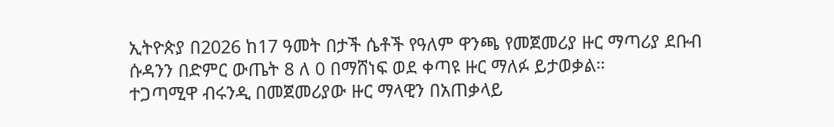ኢትዮጵያ በ2026 ከ17 ዓመት በታች ሴቶች የዓለም ዋንጫ የመጀመሪያ ዙር ማጣሪያ ደቡብ ሱዳንን በድምር ውጤት 8 ለ 0 በማሸነፍ ወደ ቀጣዩ ዙር ማለፉ ይታወቃል።
ተጋጣሚዋ ብሩንዲ በመጀመሪያው ዙር ማላዊን በአጠቃላይ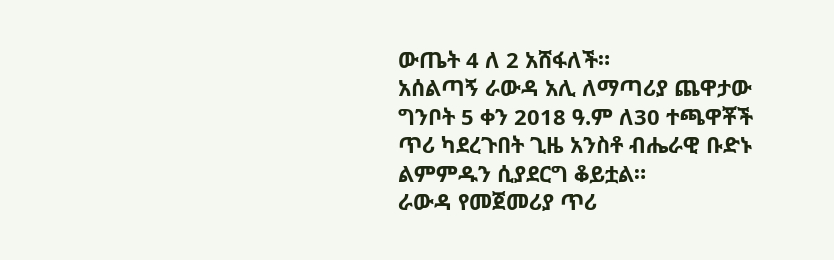ውጤት 4 ለ 2 አሸፋለች።
አሰልጣኝ ራውዳ አሊ ለማጣሪያ ጨዋታው ግንቦት 5 ቀን 2018 ዓ.ም ለ30 ተጫዋቾች ጥሪ ካደረጉበት ጊዜ አንስቶ ብሔራዊ ቡድኑ ልምምዱን ሲያደርግ ቆይቷል።
ራውዳ የመጀመሪያ ጥሪ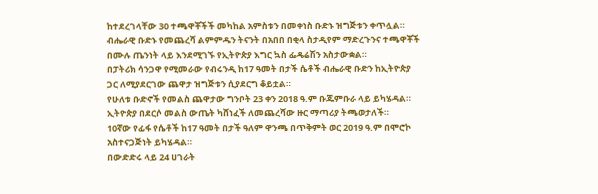ከተደረገላቸው 30 ተጫዋቾችች መካከል አምስቱን በመቀነስ ቡድኑ ዝግጅቱን ቀጥሏል።
ብሔራዊ ቡድኑ የመጨረሻ ልምምዱን ትናንት በአበበ በቂላ ስታዲየም ማድረጉንና ተጫዋቾች በሙሉ ጤንነት ላይ እንደሚገኙ የኢትዮጵያ እግር ኳስ ፌዴሬሽን አስታውቋል።
በፓትሪክ ሳንጋዋ የሚመራው የብሩንዲ ከ17 ዓመት በታች ሴቶች ብሔራዊ ቡድን ከኢትዮጵያ ጋር ለሚያደርገው ጨዋታ ዝግጅቱን ሲያደርግ ቆይቷል።
የሁለቱ ቡድኖች የመልስ ጨዋታው ግንቦት 23 ቀን 2018 ዓ.ም ቡጁምቡራ ላይ ይካሄዳል።
ኢትዮጵያ በደርሶ መልስ ውጤት ካሸነፈች ለመጨረሻው ዙር ማጣሪያ ትጫወታለች።
10ኛው የፊፋ የሴቶች ከ17 ዓመት በታች ዓለም ዋንጫ በጥቅምት ወር 2019 ዓ.ም በሞሮኮ አስተናጋጅነት ይካሄዳል።
በውድድሩ ላይ 24 ሀገራት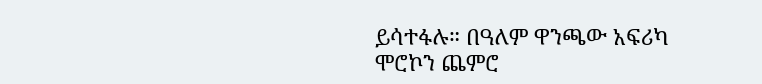ይሳተፋሉ። በዓለም ዋንጫው አፍሪካ ሞሮኮን ጨምሮ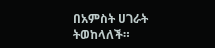በአምስት ሀገራት ትወከላለች።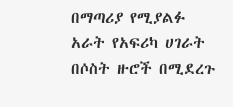በማጣሪያ የሚያልፉ አራት የአፍሪካ ሀገራት በሶስት ዙሮች በሚደረጉ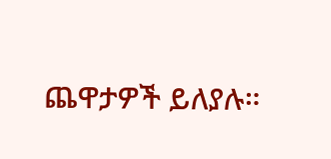ጨዋታዎች ይለያሉ።